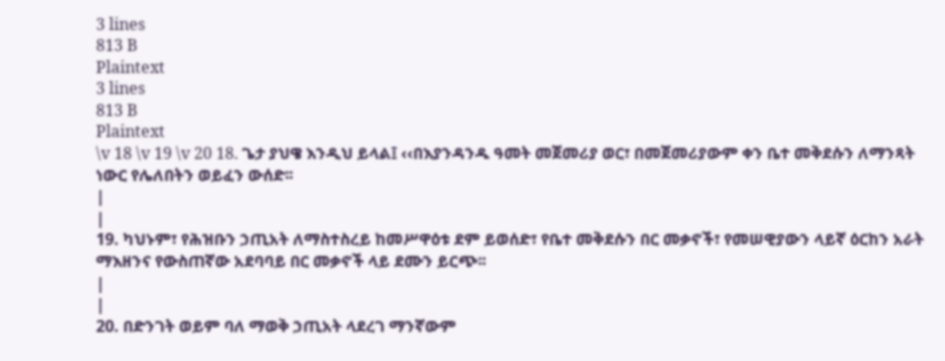3 lines
813 B
Plaintext
3 lines
813 B
Plaintext
\v 18 \v 19 \v 20 18. ጌታ ያህዌ እንዲህ ይላል፤ ‹‹በእያንዳንዱ ዓመት መጀመሪያ ወር፣ በመጀመሪያውም ቀን ቤተ መቅደሱን ለማንጻት ነውር የሌለበትን ወይፈን ውሰድ፡፡
|
|
19. ካህኑም፣ የሕዝቡን ኃጢአት ለማስተስረይ ከመሥዋዕቱ ደም ይወሰድ፣ የቤተ መቅደሱን በር መቃኖች፣ የመሠዊያውን ላይኛ ዕርከን አራት ማእዘንና የውስጠኛው አደባባይ በር መቃኖች ላይ ደሙን ይርጭ፡፡
|
|
20. በድንገት ወይም ባለ ማወቅ ኃጢአት ላደረገ ማንኛውም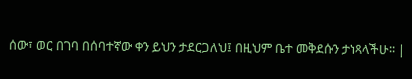ሰው፣ ወር በገባ በሰባተኛው ቀን ይህን ታደርጋለህ፤ በዚህም ቤተ መቅደሱን ታነጻላችሁ፡፡ |